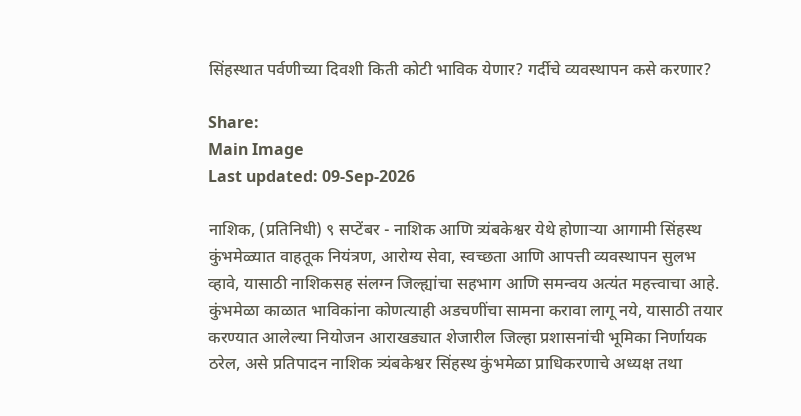सिंहस्थात पर्वणीच्या दिवशी किती कोटी भाविक येणार? गर्दीचे व्यवस्थापन कसे करणार?

Share:
Main Image
Last updated: 09-Sep-2026

नाशिक, (प्रतिनिधी) ९ सप्टेंबर - नाशिक आणि त्र्यंबकेश्वर येथे होणाऱ्या आगामी सिंहस्थ कुंभमेळ्यात वाहतूक नियंत्रण, आरोग्य सेवा, स्वच्छता आणि आपत्ती व्यवस्थापन सुलभ व्हावे, यासाठी नाशिकसह संलग्न जिल्ह्यांचा सहभाग आणि समन्वय अत्यंत महत्त्वाचा आहे. कुंभमेळा काळात भाविकांना कोणत्याही अडचणींचा सामना करावा लागू नये, यासाठी तयार करण्यात आलेल्या नियोजन आराखड्यात शेजारील जिल्हा प्रशासनांची भूमिका निर्णायक ठरेल, असे प्रतिपादन नाशिक त्र्यंबकेश्वर सिंहस्थ कुंभमेळा प्राधिकरणाचे अध्यक्ष तथा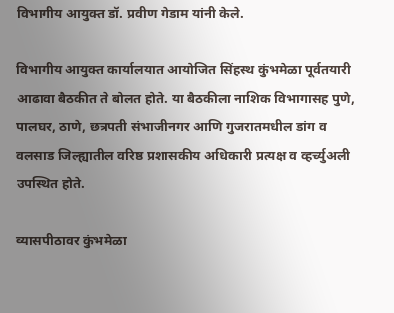विभागीय आयुक्त डॉ. प्रवीण गेडाम यांनी केले.

विभागीय आयुक्त कार्यालयात आयोजित सिंहस्थ कुंभमेळा पूर्वतयारी आढावा बैठकीत ते बोलत होते. या बैठकीला नाशिक विभागासह पुणे, पालघर, ठाणे, छत्रपती संभाजीनगर आणि गुजरातमधील डांग व वलसाड जिल्ह्यातील वरिष्ठ प्रशासकीय अधिकारी प्रत्यक्ष व व्हर्च्युअली उपस्थित होते.

व्यासपीठावर कुंभमेळा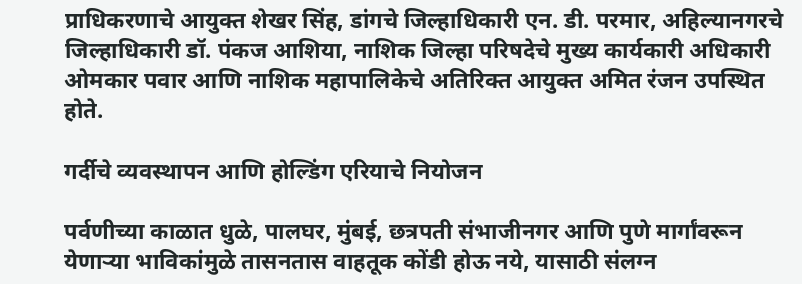प्राधिकरणाचे आयुक्त शेखर सिंह, डांगचे जिल्हाधिकारी एन. डी. परमार, अहिल्यानगरचे जिल्हाधिकारी डॉ. पंकज आशिया, नाशिक जिल्हा परिषदेचे मुख्य कार्यकारी अधिकारी ओमकार पवार आणि नाशिक महापालिकेचे अतिरिक्त आयुक्त अमित रंजन उपस्थित होते.

गर्दीचे व्यवस्थापन आणि होल्डिंग एरियाचे नियोजन

पर्वणीच्या काळात धुळे, पालघर, मुंबई, छत्रपती संभाजीनगर आणि पुणे मार्गांवरून येणाऱ्या भाविकांमुळे तासनतास वाहतूक कोंडी होऊ नये, यासाठी संलग्न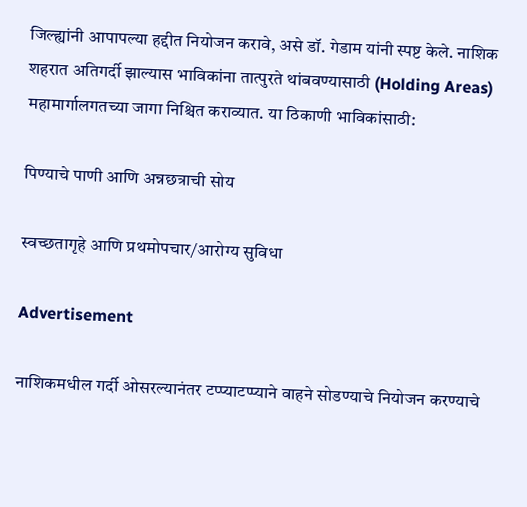जिल्ह्यांनी आपापल्या हद्दीत नियोजन करावे, असे डॉ. गेडाम यांनी स्पष्ट केले. नाशिक शहरात अतिगर्दी झाल्यास भाविकांना तात्पुरते थांबवण्यासाठी (Holding Areas) महामार्गालगतच्या जागा निश्चित कराव्यात. या ठिकाणी भाविकांसाठी:

पिण्याचे पाणी आणि अन्नछत्राची सोय

स्वच्छतागृहे आणि प्रथमोपचार/आरोग्य सुविधा

Advertisement

नाशिकमधील गर्दी ओसरल्यानंतर टप्प्याटप्प्याने वाहने सोडण्याचे नियोजन करण्याचे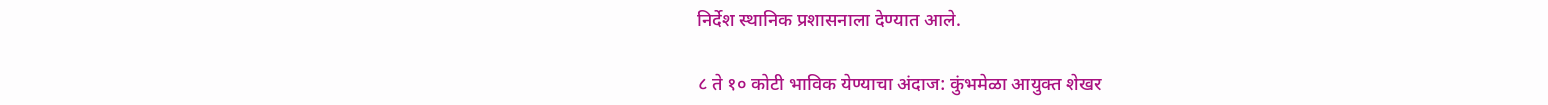निर्देश स्थानिक प्रशासनाला देण्यात आले.

८ ते १० कोटी भाविक येण्याचा अंदाज: कुंभमेळा आयुक्त शेखर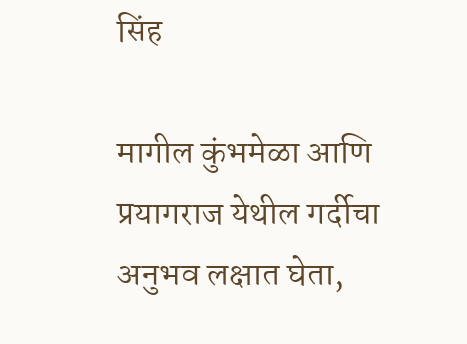सिंह

मागील कुंभमेळा आणि प्रयागराज येथील गर्दीचा अनुभव लक्षात घेता,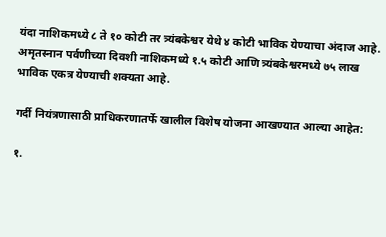यंदा नाशिकमध्ये ८ ते १० कोटी तर त्र्यंबकेश्वर येथे ४ कोटी भाविक येण्याचा अंदाज आहे. अमृतस्नान पर्वणीच्या दिवशी नाशिकमध्ये १.५ कोटी आणि त्र्यंबकेश्वरमध्ये ७५ लाख भाविक एकत्र येण्याची शक्यता आहे.

गर्दी नियंत्रणासाठी प्राधिकरणातर्फे खालील विशेष योजना आखण्यात आल्या आहेत:

१.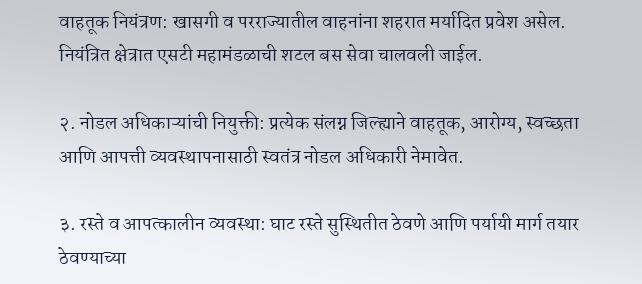वाहतूक नियंत्रण: खासगी व परराज्यातील वाहनांना शहरात मर्यादित प्रवेश असेल. नियंत्रित क्षेत्रात एसटी महामंडळाची शटल बस सेवा चालवली जाईल.

२. नोडल अधिकाऱ्यांची नियुक्ती: प्रत्येक संलग्न जिल्ह्याने वाहतूक, आरोग्य, स्वच्छता आणि आपत्ती व्यवस्थापनासाठी स्वतंत्र नोडल अधिकारी नेमावेत.

३. रस्ते व आपत्कालीन व्यवस्था: घाट रस्ते सुस्थितीत ठेवणे आणि पर्यायी मार्ग तयार ठेवण्याच्या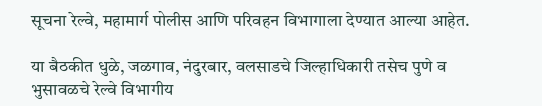सूचना रेल्वे, महामार्ग पोलीस आणि परिवहन विभागाला देण्यात आल्या आहेत.

या बैठकीत धुळे, जळगाव, नंदुरबार, वलसाडचे जिल्हाधिकारी तसेच पुणे व भुसावळचे रेल्वे विभागीय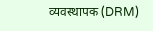व्यवस्थापक (DRM)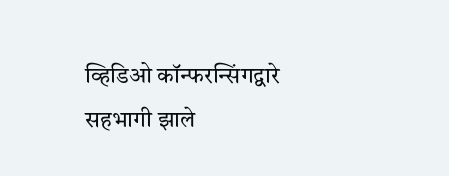व्हिडिओ कॉन्फरन्सिंगद्वारे सहभागी झाले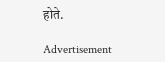होते.

Advertisement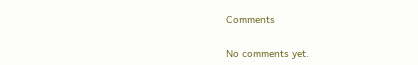Comments

No comments yet.